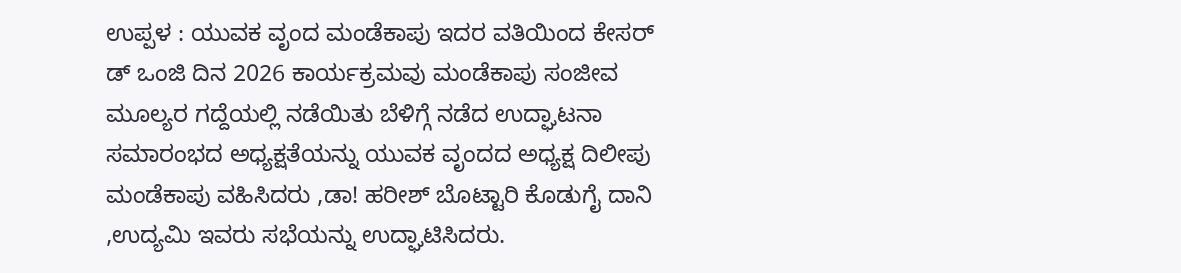ಉಪ್ಪಳ : ಯುವಕ ವೃಂದ ಮಂಡೆಕಾಪು ಇದರ ವತಿಯಿಂದ ಕೇಸರ್ ಡ್ ಒಂಜಿ ದಿನ 2026 ಕಾರ್ಯಕ್ರಮವು ಮಂಡೆಕಾಪು ಸಂಜೀವ ಮೂಲ್ಯರ ಗದ್ದೆಯಲ್ಲಿ ನಡೆಯಿತು ಬೆಳಿಗ್ಗೆ ನಡೆದ ಉದ್ಘಾಟನಾ ಸಮಾರಂಭದ ಅಧ್ಯಕ್ಷತೆಯನ್ನು ಯುವಕ ವೃಂದದ ಅಧ್ಯಕ್ಷ ದಿಲೀಪು ಮಂಡೆಕಾಪು ವಹಿಸಿದರು ,ಡಾ! ಹರೀಶ್ ಬೊಟ್ಟಾರಿ ಕೊಡುಗೈ ದಾನಿ ,ಉದ್ಯಮಿ ಇವರು ಸಭೆಯನ್ನು ಉದ್ಘಾಟಿಸಿದರು.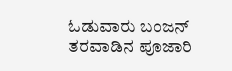ಓಡುವಾರು ಬಂಜನ್ ತರವಾಡಿನ ಪೂಜಾರಿ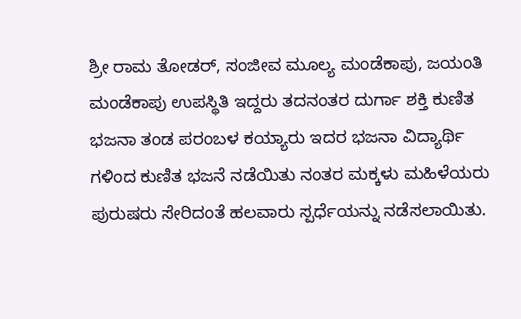ಶ್ರೀ ರಾಮ ತೋಡರ್, ಸಂಜೀವ ಮೂಲ್ಯ ಮಂಡೆಕಾಪು, ಜಯಂತಿ ಮಂಡೆಕಾಪು ಉಪಸ್ಥಿತಿ ಇದ್ದರು ತದನಂತರ ದುರ್ಗಾ ಶಕ್ತಿ ಕುಣಿತ ಭಜನಾ ತಂಡ ಪರಂಬಳ ಕಯ್ಯಾರು ಇದರ ಭಜನಾ ವಿದ್ಯಾರ್ಥಿ ಗಳಿಂದ ಕುಣಿತ ಭಜನೆ ನಡೆಯಿತು ನಂತರ ಮಕ್ಕಳು ಮಹಿಳೆಯರು ಪುರುಷರು ಸೇರಿದಂತೆ ಹಲವಾರು ಸ್ಪರ್ಧೆಯನ್ನು ನಡೆಸಲಾಯಿತು.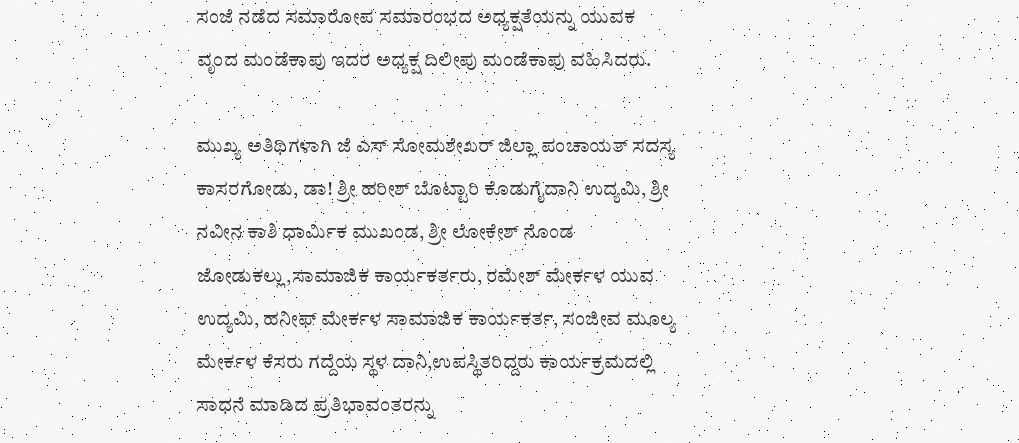ಸಂಜೆ ನಡೆದ ಸಮಾರೋಪ ಸಮಾರಂಭದ ಅಧ್ಯಕ್ಷತೆಯನ್ನು ಯುವಕ ವೃಂದ ಮಂಡೆಕಾಪು ಇದರ ಅಧ್ಯಕ್ಷ ದಿಲೀಪು ಮಂಡೆಕಾಪು ವಹಿಸಿದರು.

ಮುಖ್ಯ ಅತಿಥಿಗಳಾಗಿ ಜೆ ಎಸ್ ಸೋಮಶೇಖರ್ ಜಿಲ್ಲಾ ಪಂಚಾಯತ್ ಸದಸ್ಯ ಕಾಸರಗೋಡು, ಡಾ! ಶ್ರೀ ಹರೀಶ್ ಬೊಟ್ಟಾರಿ ಕೊಡುಗೈದಾನಿ ಉದ್ಯಮಿ, ಶ್ರೀ ನವೀನ ಕಾಶಿ ಧಾರ್ಮಿಕ ಮುಖಂಡ, ಶ್ರೀ ಲೋಕೇಶ್ ನೊಂಡ ಜೋಡುಕಲ್ಲು,ಸಾಮಾಜಿಕ ಕಾರ್ಯಕರ್ತರು, ರಮೇಶ್ ಮೇರ್ಕಳ ಯುವ ಉದ್ಯಮಿ, ಹನೀಫ್ ಮೇರ್ಕಳ ಸಾಮಾಜಿಕ ಕಾರ್ಯಕರ್ತ, ಸಂಜೀವ ಮೂಲ್ಯ ಮೇರ್ಕಳ ಕೆಸರು ಗದ್ದೆಯ ಸ್ಥಳ ದಾನಿ,ಉಪಸ್ಥಿತರಿದ್ದರು ಕಾರ್ಯಕ್ರಮದಲ್ಲಿ ಸಾಧನೆ ಮಾಡಿದ ಪ್ರತಿಭಾವಂತರನ್ನು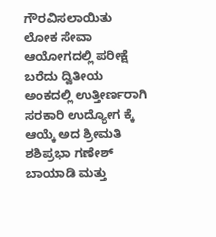ಗೌರವಿಸಲಾಯಿತು ಲೋಕ ಸೇವಾ ಆಯೋಗದಲ್ಲಿ ಪರೀಕ್ಷೆ ಬರೆದು ದ್ವಿತೀಯ ಅಂಕದಲ್ಲಿ ಉತ್ತೀರ್ಣರಾಗಿ ಸರಕಾರಿ ಉದ್ಯೋಗ ಕ್ಕೆ ಆಯ್ಕೆ ಅದ ಶ್ರೀಮತಿ ಶಶಿಪ್ರಭಾ ಗಣೇಶ್ ಬಾಯಾಡಿ ಮತ್ತು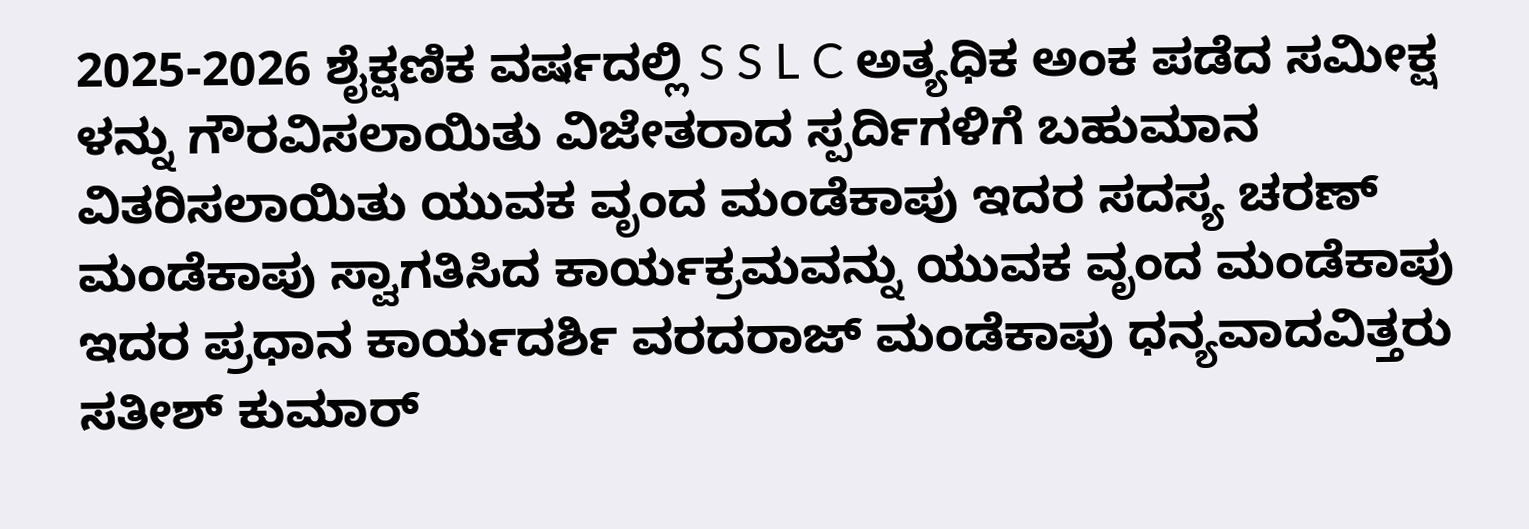2025-2026 ಶೈಕ್ಷಣಿಕ ವರ್ಷದಲ್ಲಿ S S L C ಅತ್ಯಧಿಕ ಅಂಕ ಪಡೆದ ಸಮೀಕ್ಷ ಳನ್ನು ಗೌರವಿಸಲಾಯಿತು ವಿಜೇತರಾದ ಸ್ಪರ್ದಿಗಳಿಗೆ ಬಹುಮಾನ ವಿತರಿಸಲಾಯಿತು ಯುವಕ ವೃಂದ ಮಂಡೆಕಾಪು ಇದರ ಸದಸ್ಯ ಚರಣ್ ಮಂಡೆಕಾಪು ಸ್ವಾಗತಿಸಿದ ಕಾರ್ಯಕ್ರಮವನ್ನು ಯುವಕ ವೃಂದ ಮಂಡೆಕಾಪು ಇದರ ಪ್ರಧಾನ ಕಾರ್ಯದರ್ಶಿ ವರದರಾಜ್ ಮಂಡೆಕಾಪು ಧನ್ಯವಾದವಿತ್ತರು ಸತೀಶ್ ಕುಮಾರ್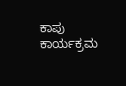ಕಾಪು ಕಾರ್ಯಕ್ರಮ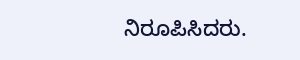ನಿರೂಪಿಸಿದರು.